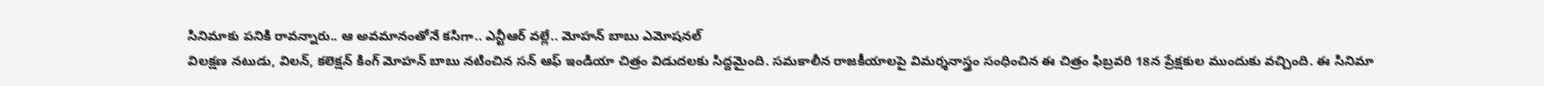సినిమాకు పనికి రావన్నారు.. ఆ అవమానంతోనే కసిగా.. ఎన్టీఆర్ వల్లే.. మోహన్ బాబు ఎమోషనల్
విలక్షణ నటుడు, విలన్, కలెక్షన్ కింగ్ మోహన్ బాబు నటించిన సన్ ఆఫ్ ఇండియా చిత్రం విడుదలకు సిద్దమైంది. సమకాలీన రాజకీయాలపై విమర్శనాస్త్రం సంధించిన ఈ చిత్రం ఫిబ్రవరి 18న ప్రేక్షకుల ముందుకు వచ్చింది. ఈ సినిమా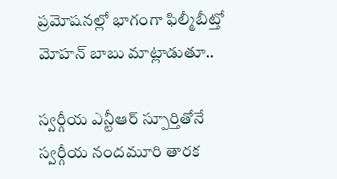ప్రమోషనల్లో భాగంగా ఫిల్మీబీట్తో మోహన్ బాబు మాట్లాడుతూ..

స్వర్గీయ ఎన్టీఆర్ స్పూర్తితోనే
స్వర్గీయ నందమూరి తారక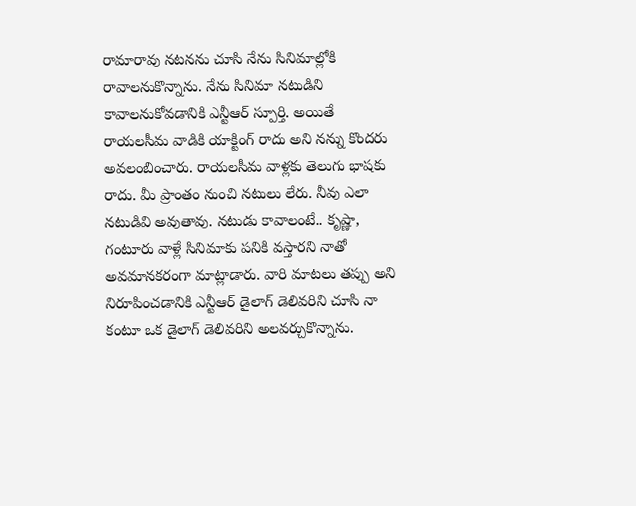రామారావు నటనను చూసి నేను సినిమాల్లోకి రావాలనుకొన్నాను. నేను సినిమా నటుడిని కావాలనుకోవడానికి ఎన్టీఆర్ స్పూర్తి. అయితే రాయలసీమ వాడికి యాక్టింగ్ రాదు అని నన్ను కొందరు అవలంబించారు. రాయలసీమ వాళ్లకు తెలుగు భాషకు రాదు. మీ ప్రాంతం నుంచి నటులు లేరు. నీవు ఎలా నటుడివి అవుతావు. నటుడు కావాలంటే.. కృష్ణా, గంటూరు వాళ్లే సినిమాకు పనికి వస్తారని నాతో అవమానకరంగా మాట్లాడారు. వారి మాటలు తప్పు అని నిరూపించడానికి ఎన్టీఆర్ డైలాగ్ డెలివరిని చూసి నా కంటూ ఒక డైలాగ్ డెలివరిని అలవర్చుకొన్నాను.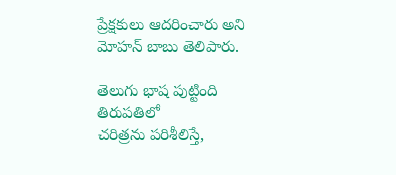ప్రేక్షకులు ఆదరించారు అని మోహన్ బాబు తెలిపారు.

తెలుగు భాష పుట్టింది తిరుపతిలో
చరిత్రను పరిశీలిస్తే,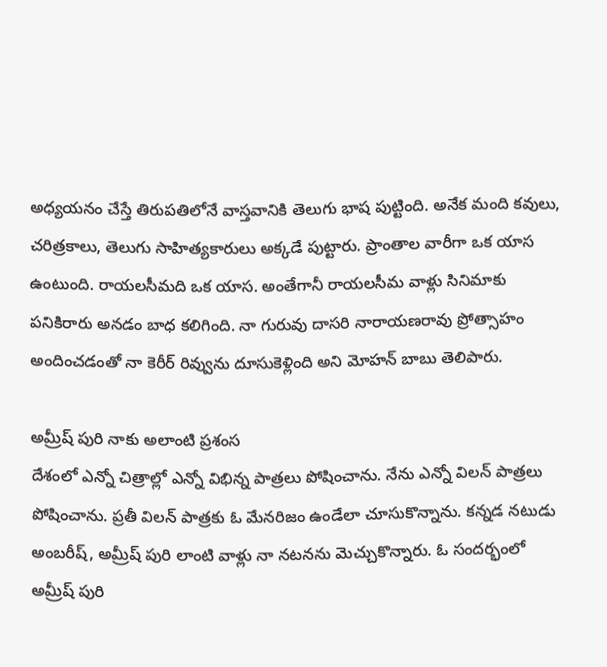అధ్యయనం చేస్తే తిరుపతిలోనే వాస్తవానికి తెలుగు భాష పుట్టింది. అనేక మంది కవులు, చరిత్రకాలు, తెలుగు సాహిత్యకారులు అక్కడే పుట్టారు. ప్రాంతాల వారీగా ఒక యాస ఉంటుంది. రాయలసీమది ఒక యాస. అంతేగానీ రాయలసీమ వాళ్లు సినిమాకు పనికిరారు అనడం బాధ కలిగింది. నా గురువు దాసరి నారాయణరావు ప్రోత్సాహం అందించడంతో నా కెరీర్ రివ్వును దూసుకెళ్లింది అని మోహన్ బాబు తెలిపారు.

అమ్రీష్ పురి నాకు అలాంటి ప్రశంస
దేశంలో ఎన్నో చిత్రాల్లో ఎన్నో విభిన్న పాత్రలు పోషించాను. నేను ఎన్నో విలన్ పాత్రలు పోషించాను. ప్రతీ విలన్ పాత్రకు ఓ మేనరిజం ఉండేలా చూసుకొన్నాను. కన్నడ నటుడు అంబరీష్, అమ్రీష్ పురి లాంటి వాళ్లు నా నటనను మెచ్చుకొన్నారు. ఓ సందర్భంలో అమ్రీష్ పురి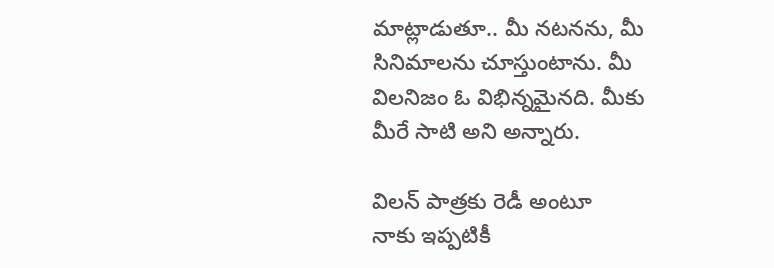మాట్లాడుతూ.. మీ నటనను, మీ సినిమాలను చూస్తుంటాను. మీ విలనిజం ఓ విభిన్నమైనది. మీకు మీరే సాటి అని అన్నారు.

విలన్ పాత్రకు రెడీ అంటూ
నాకు ఇప్పటికీ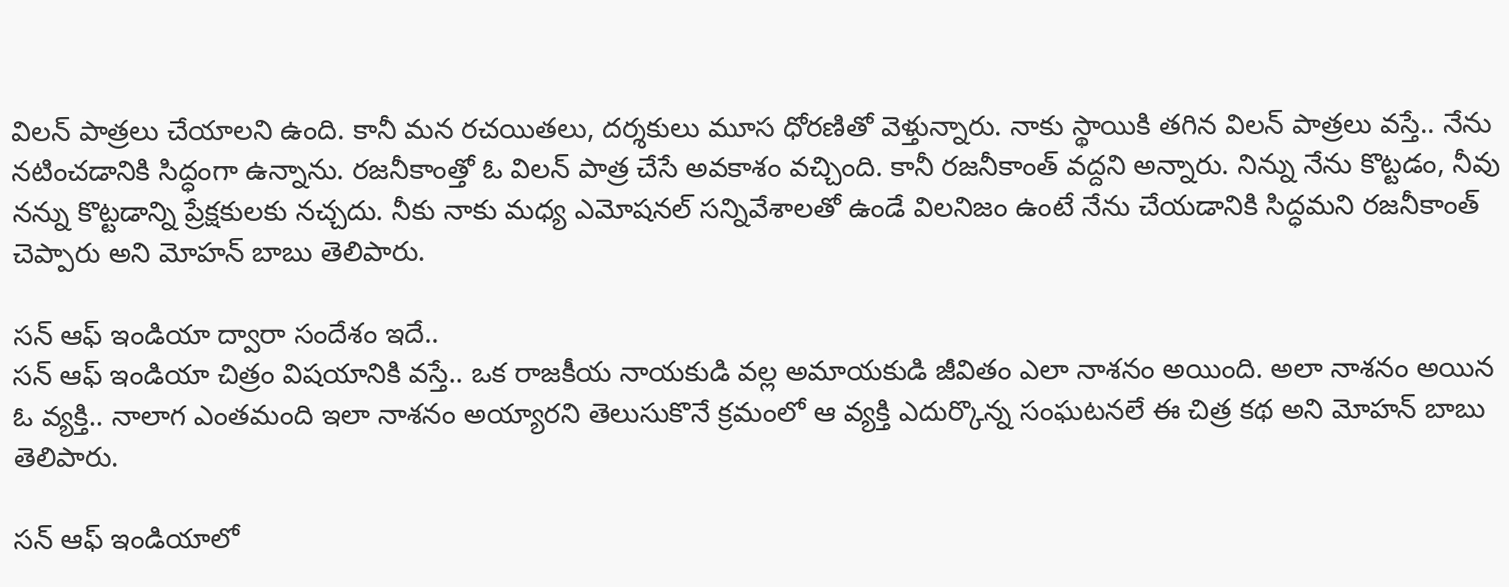విలన్ పాత్రలు చేయాలని ఉంది. కానీ మన రచయితలు, దర్శకులు మూస ధోరణితో వెళ్తున్నారు. నాకు స్థాయికి తగిన విలన్ పాత్రలు వస్తే.. నేను నటించడానికి సిద్ధంగా ఉన్నాను. రజనీకాంత్తో ఓ విలన్ పాత్ర చేసే అవకాశం వచ్చింది. కానీ రజనీకాంత్ వద్దని అన్నారు. నిన్ను నేను కొట్టడం, నీవు నన్ను కొట్టడాన్ని ప్రేక్షకులకు నచ్చదు. నీకు నాకు మధ్య ఎమోషనల్ సన్నివేశాలతో ఉండే విలనిజం ఉంటే నేను చేయడానికి సిద్ధమని రజనీకాంత్ చెప్పారు అని మోహన్ బాబు తెలిపారు.

సన్ ఆఫ్ ఇండియా ద్వారా సందేశం ఇదే..
సన్ ఆఫ్ ఇండియా చిత్రం విషయానికి వస్తే.. ఒక రాజకీయ నాయకుడి వల్ల అమాయకుడి జీవితం ఎలా నాశనం అయింది. అలా నాశనం అయిన ఓ వ్యక్తి.. నాలాగ ఎంతమంది ఇలా నాశనం అయ్యారని తెలుసుకొనే క్రమంలో ఆ వ్యక్తి ఎదుర్కొన్న సంఘటనలే ఈ చిత్ర కథ అని మోహన్ బాబు తెలిపారు.

సన్ ఆఫ్ ఇండియాలో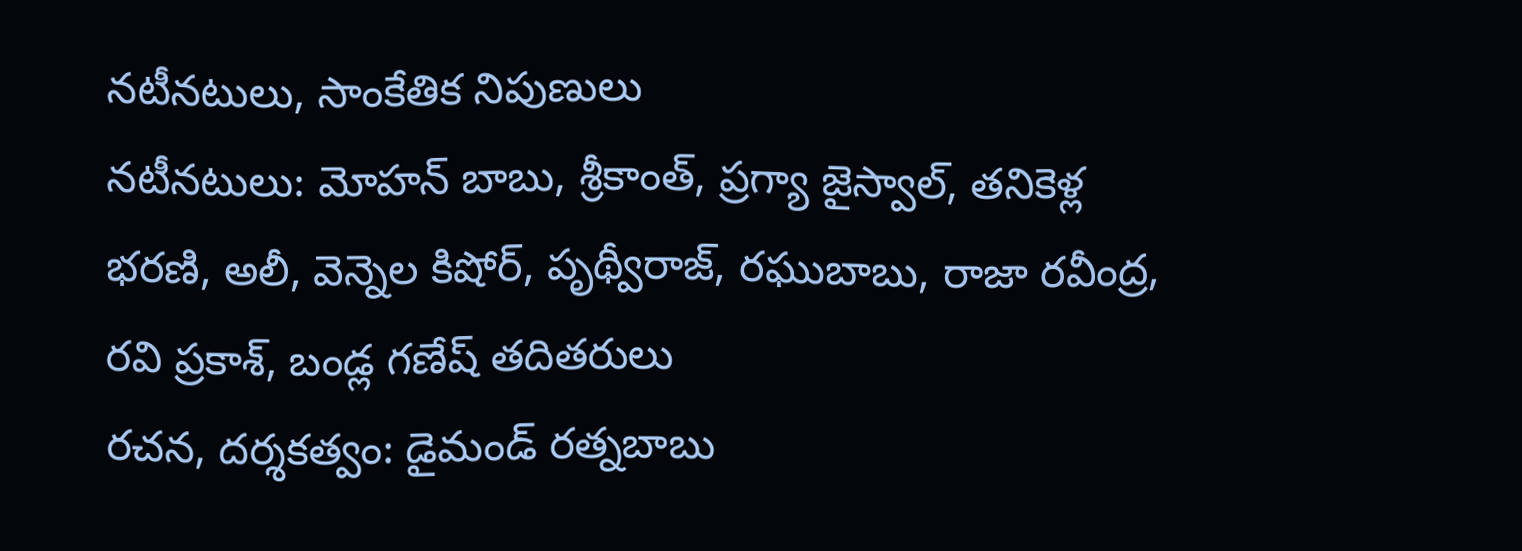నటీనటులు, సాంకేతిక నిపుణులు
నటీనటులు: మోహన్ బాబు, శ్రీకాంత్, ప్రగ్యా జైస్వాల్, తనికెళ్ల భరణి, అలీ, వెన్నెల కిషోర్, పృథ్వీరాజ్, రఘుబాబు, రాజా రవీంద్ర, రవి ప్రకాశ్, బండ్ల గణేష్ తదితరులు
రచన, దర్శకత్వం: డైమండ్ రత్నబాబు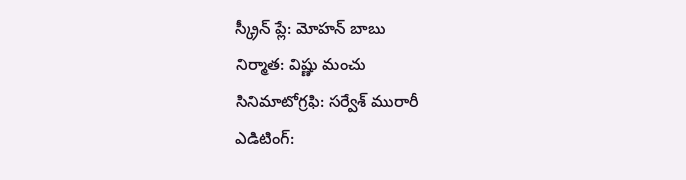స్క్రీన్ ప్లే: మోహన్ బాబు
నిర్మాత: విష్ణు మంచు
సినిమాటోగ్రఫి: సర్వేశ్ మురారీ
ఎడిటింగ్: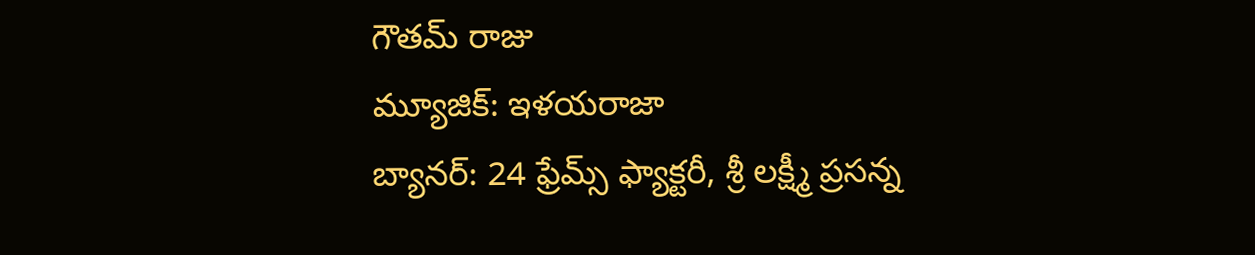గౌతమ్ రాజు
మ్యూజిక్: ఇళయరాజా
బ్యానర్: 24 ఫ్రేమ్స్ ఫ్యాక్టరీ, శ్రీ లక్ష్మీ ప్రసన్న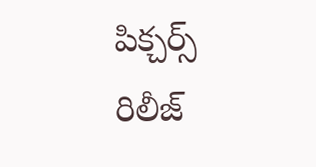పిక్చర్స్
రిలీజ్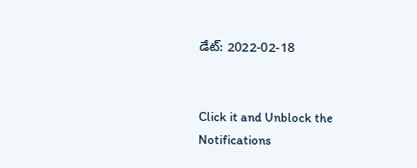డేట్: 2022-02-18


Click it and Unblock the Notifications